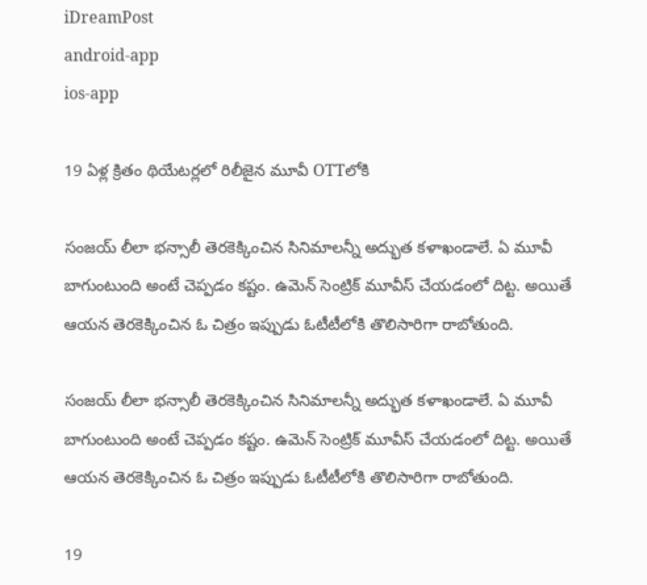iDreamPost
android-app
ios-app

19 ఏళ్ల క్రితం థియేటర్లలో రిలీజైన మూవీ OTTలోకి

సంజయ్ లీలా భన్సాలీ తెరకెక్కించిన సినిమాలన్నీ అద్భుత కళాఖండాలే. ఏ మూవీ బాగుంటుంది అంటే చెప్పడం కష్టం. ఉమెన్ సెంట్రిక్ మూవీస్ చేయడంలో దిట్ట. అయితే ఆయన తెరకెక్కించిన ఓ చిత్రం ఇప్పుడు ఓటీటీలోకి తొలిసారిగా రాబోతుంది.

సంజయ్ లీలా భన్సాలీ తెరకెక్కించిన సినిమాలన్నీ అద్భుత కళాఖండాలే. ఏ మూవీ బాగుంటుంది అంటే చెప్పడం కష్టం. ఉమెన్ సెంట్రిక్ మూవీస్ చేయడంలో దిట్ట. అయితే ఆయన తెరకెక్కించిన ఓ చిత్రం ఇప్పుడు ఓటీటీలోకి తొలిసారిగా రాబోతుంది.

19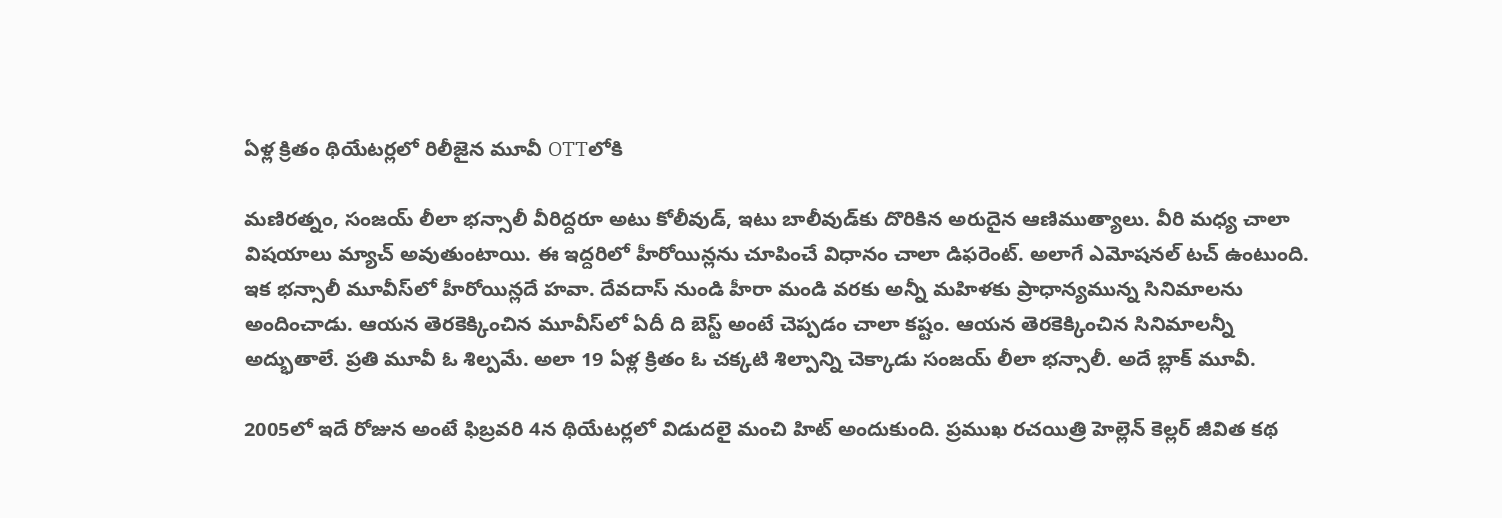ఏళ్ల క్రితం థియేటర్లలో రిలీజైన మూవీ OTTలోకి

మణిరత్నం, సంజయ్ లీలా భన్సాలీ వీరిద్దరూ అటు కోలీవుడ్, ఇటు బాలీవుడ్‌కు దొరికిన అరుదైన ఆణిముత్యాలు. వీరి మధ్య చాలా విషయాలు మ్యాచ్ అవుతుంటాయి. ఈ ఇద్దరిలో హీరోయిన్లను చూపించే విధానం చాలా డిఫరెంట్. అలాగే ఎమోషనల్ టచ్ ఉంటుంది. ఇక భన్సాలీ మూవీస్‌లో హీరోయిన్లదే హవా. దేవదాస్ నుండి హీరా మండి వరకు అన్నీ మహిళకు ప్రాధాన్యమున్న సినిమాలను అందించాడు. ఆయన తెరకెక్కించిన మూవీస్‌లో ఏదీ ది బెస్ట్ అంటే చెప్పడం చాలా కష్టం. ఆయన తెరకెక్కించిన సినిమాలన్నీ అద్భుతాలే. ప్రతి మూవీ ఓ శిల్పమే. అలా 19 ఏళ్ల క్రితం ఓ చక్కటి శిల్పాన్ని చెక్కాడు సంజయ్ లీలా భన్సాలీ. అదే బ్లాక్ మూవీ.

2005లో ఇదే రోజున అంటే ఫిబ్రవరి 4న థియేటర్లలో విడుదలై మంచి హిట్ అందుకుంది. ప్రముఖ రచయిత్రి హెల్లెన్ కెల్లర్ జీవిత కథ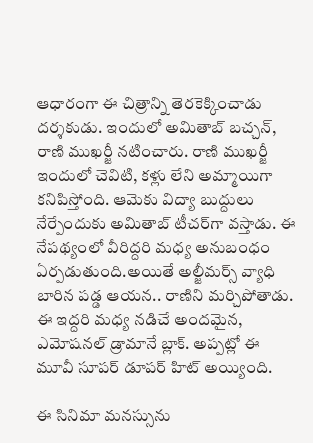ఆధారంగా ఈ చిత్రాన్ని తెరకెక్కించాడు దర్శకుడు. ఇందులో అమితాబ్ బచ్చన్, రాణి ముఖర్జీ నటించారు. రాణి ముఖర్జీ ఇందులో చెవిటి, కళ్లు లేని అమ్మాయిగా కనిపిస్తోంది. ఆమెకు విద్యా బుద్దులు నేర్పేందుకు అమితాబ్ టీచర్‌గా వస్తాడు. ఈ నేపథ్యంలో వీరిద్దరి మధ్య అనుబంధం ఏర్పడుతుంది.అయితే అల్జీమర్స్ వ్యాధి బారిన పడ్డ ఆయన.. రాణిని మర్చిపోతాడు. ఈ ఇద్దరి మధ్య నడిచే అందమైన, ఎమోషనల్ డ్రామానే బ్లాక్. అప్పట్లో ఈ మూవీ సూపర్ డూపర్ హిట్ అయ్యింది.

ఈ సినిమా మనస్సును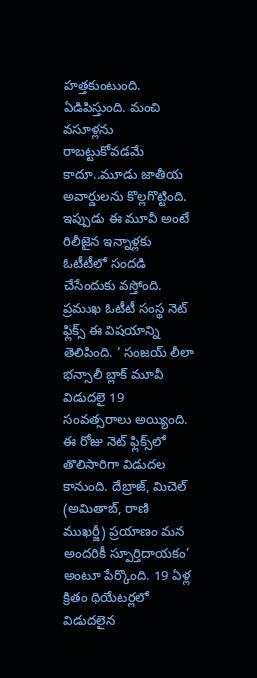హత్తకుంటుంది. ఏడిపిస్తుంది. మంచి వసూళ్లను రాబట్టుకోవడమే కాదూ..మూడు జాతీయ అవార్డులను కొల్లగొట్టింది. ఇప్పుడు ఈ మూవీ అంటే రిలీజైన ఇన్నాళ్లకు ఓటీటీలో సందడి చేసేందుకు వస్తోంది. ప్రముఖ ఓటీటీ సంస్థ నెట్ ఫ్లిక్స్ ఈ విషయాన్ని తెలిపింది. ‘ సంజయ్ లీలా భన్సాలీ బ్లాక్ మూవీ విడుదలై 19 సంవత్సరాలు అయ్యింది. ఈ రోజు నెట్ ఫ్లిక్స్‌లో తొలిసారిగా విడుదల కానుంది. దేబ్రాజ్, మిచెల్ (అమితాబ్, రాణి ముఖర్జీ) ప్రయాణం మన అందరికీ స్పూర్తిదాయకం’ అంటూ పేర్కొంది. 19 ఏళ్ల క్రితం థియేటర్లలో విడుదలైన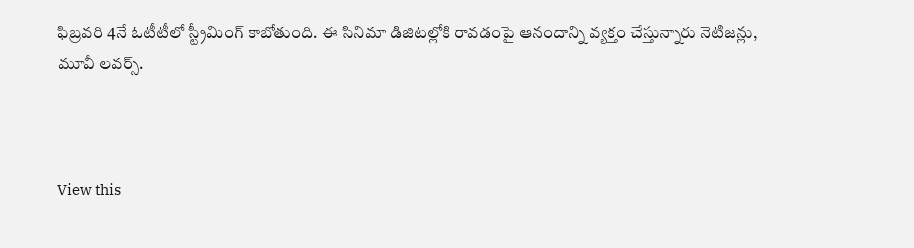ఫిబ్రవరి 4నే ఓటీటీలో స్ట్రీమింగ్ కాబోతుంది. ఈ సినిమా డిజిటల్లోకి రావడంపై ఆనందాన్ని వ్యక్తం చేస్తున్నారు నెటిజన్లు, మూవీ లవర్స్.



View this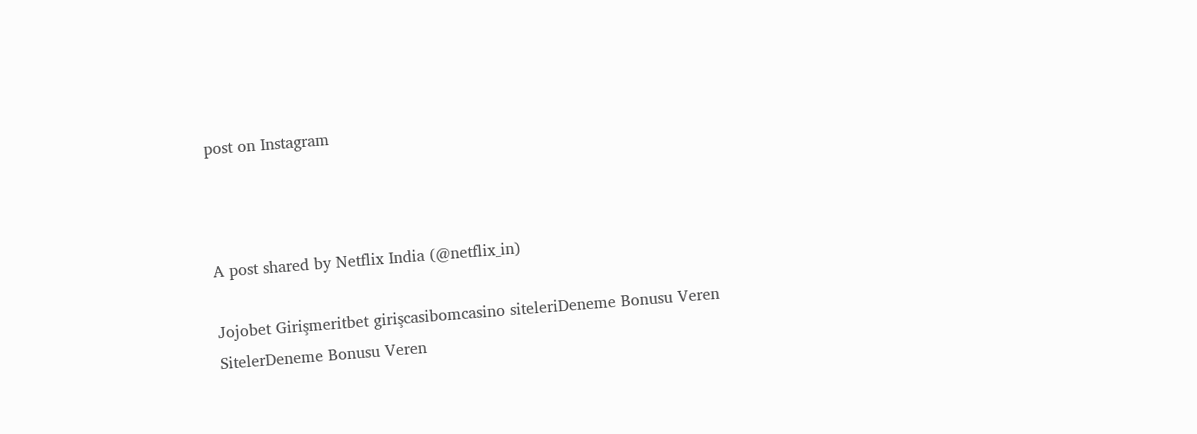post on Instagram



A post shared by Netflix India (@netflix_in)

Jojobet Girişmeritbet girişcasibomcasino siteleriDeneme Bonusu Veren SitelerDeneme Bonusu Veren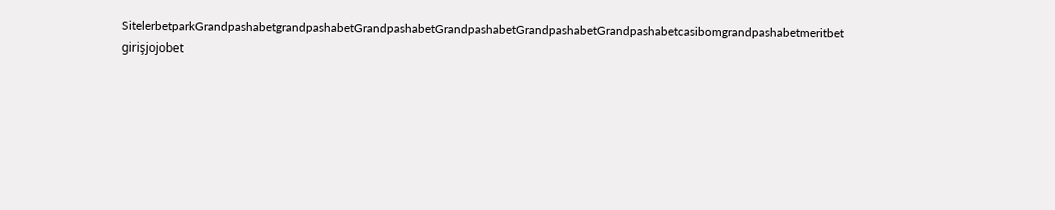SitelerbetparkGrandpashabetgrandpashabetGrandpashabetGrandpashabetGrandpashabetGrandpashabetcasibomgrandpashabetmeritbet girişjojobet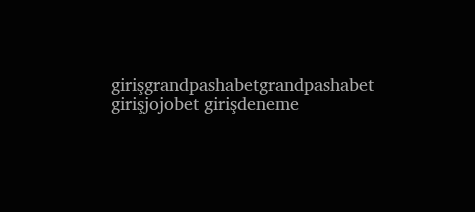girişgrandpashabetgrandpashabet girişjojobet girişdeneme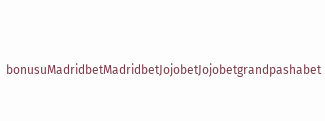bonusuMadridbetMadridbetJojobetJojobetgrandpashabet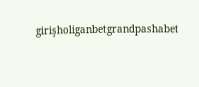girişholiganbetgrandpashabet